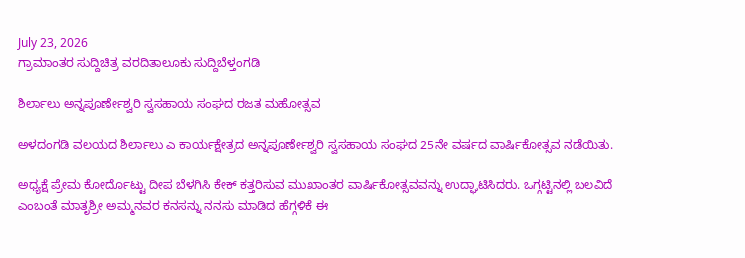July 23, 2026
ಗ್ರಾಮಾಂತರ ಸುದ್ದಿಚಿತ್ರ ವರದಿತಾಲೂಕು ಸುದ್ದಿಬೆಳ್ತಂಗಡಿ

ಶಿರ್ಲಾಲು ಅನ್ನಪೂರ್ಣೇಶ್ವರಿ ಸ್ವಸಹಾಯ ಸಂಘದ ರಜತ ಮಹೋತ್ಸವ

ಅಳದಂಗಡಿ ವಲಯದ ಶಿರ್ಲಾಲು ಎ ಕಾರ್ಯಕ್ಷೇತ್ರದ ಅನ್ನಪೂರ್ಣೇಶ್ವರಿ ಸ್ವಸಹಾಯ ಸಂಘದ 25ನೇ ವರ್ಷದ ವಾರ್ಷಿಕೋತ್ಸವ ನಡೆಯಿತು.

ಅಧ್ಯಕ್ಷೆ ಪ್ರೇಮ ಕೋರ್ದೊಟ್ಟು ದೀಪ ಬೆಳಗಿಸಿ ಕೇಕ್ ಕತ್ತರಿಸುವ ಮುಖಾಂತರ ವಾರ್ಷಿಕೋತ್ಸವವನ್ನು ಉದ್ಘಾಟಿಸಿದರು. ಒಗ್ಗಟ್ಟಿನಲ್ಲಿ ಬಲವಿದೆ ಎಂಬಂತೆ ಮಾತೃಶ್ರೀ ಅಮ್ಮನವರ ಕನಸನ್ನು ನನಸು ಮಾಡಿದ ಹೆಗ್ಗಳಿಕೆ ಈ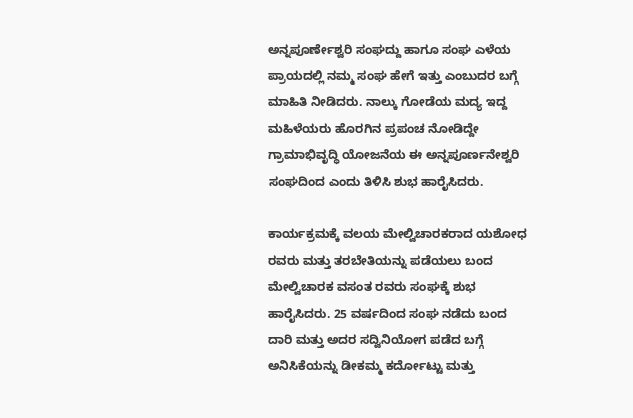ಅನ್ನಪೂರ್ಣೇಶ್ವರಿ ಸಂಘದ್ದು ಹಾಗೂ ಸಂಘ ಎಳೆಯ ಪ್ರಾಯದಲ್ಲಿ ನಮ್ಮ ಸಂಘ ಹೇಗೆ ಇತ್ತು ಎಂಬುದರ ಬಗ್ಗೆ ಮಾಹಿತಿ ನೀಡಿದರು. ನಾಲ್ಕು ಗೋಡೆಯ ಮದ್ಯ ಇದ್ದ ಮಹಿಳೆಯರು ಹೊರಗಿನ ಪ್ರಪಂಚ ನೋಡಿದ್ದೇ ಗ್ರಾಮಾಭಿವೃದ್ಧಿ ಯೋಜನೆಯ ಈ ಅನ್ನಪೂರ್ಣನೇಶ್ವರಿ ಸಂಘದಿಂದ ಎಂದು ತಿಳಿಸಿ ಶುಭ ಹಾರೈಸಿದರು.

ಕಾರ್ಯಕ್ರಮಕ್ಕೆ ವಲಯ ಮೇಲ್ವಿಚಾರಕರಾದ ಯಶೋಧ ರವರು ಮತ್ತು ತರಬೇತಿಯನ್ನು ಪಡೆಯಲು ಬಂದ ಮೇಲ್ವಿಚಾರಕ ವಸಂತ ರವರು ಸಂಘಕ್ಕೆ ಶುಭ ಹಾರೈಸಿದರು. 25 ವರ್ಷದಿಂದ ಸಂಘ ನಡೆದು ಬಂದ ದಾರಿ ಮತ್ತು ಅದರ ಸದ್ವಿನಿಯೋಗ ಪಡೆದ ಬಗ್ಗೆ ಅನಿಸಿಕೆಯನ್ನು ಡೀಕಮ್ಮ ಕರ್ದೋಟ್ಟು ಮತ್ತು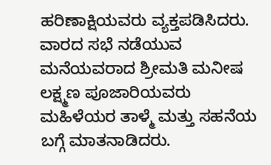ಹರಿಣಾಕ್ಷಿಯವರು ವ್ಯಕ್ತಪಡಿಸಿದರು. ವಾರದ ಸಭೆ ನಡೆಯುವ ಮನೆಯವರಾದ ಶ್ರೀಮತಿ ಮನೀಷ ಲಕ್ಷ್ಮಣ ಪೂಜಾರಿಯವರು ಮಹಿಳೆಯರ ತಾಳ್ಮೆ ಮತ್ತು ಸಹನೆಯ ಬಗ್ಗೆ ಮಾತನಾಡಿದರು.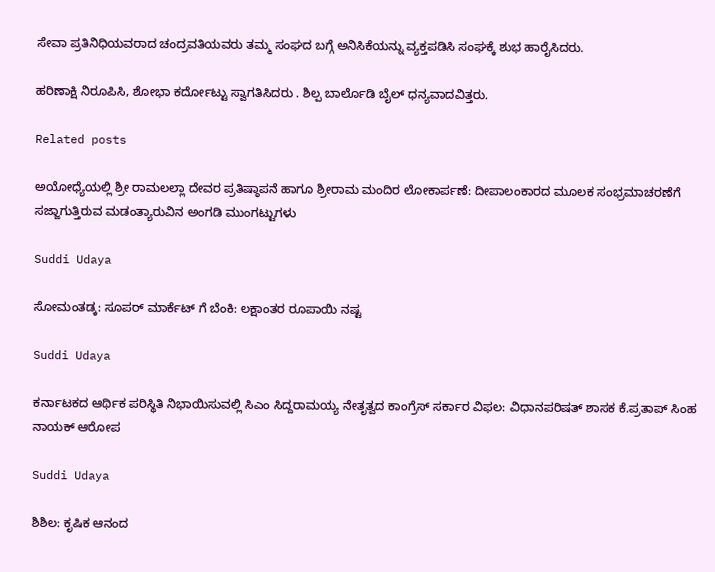ಸೇವಾ ಪ್ರತಿನಿಧಿಯವರಾದ ಚಂದ್ರವತಿಯವರು ತಮ್ಮ ಸಂಘದ ಬಗ್ಗೆ ಅನಿಸಿಕೆಯನ್ನು ವ್ಯಕ್ತಪಡಿಸಿ ಸಂಘಕ್ಕೆ ಶುಭ ಹಾರೈಸಿದರು.

ಹರಿಣಾಕ್ಷಿ ನಿರೂಪಿಸಿ, ಶೋಭಾ ಕರ್ದೋಟ್ಟು ಸ್ವಾಗತಿಸಿದರು . ಶಿಲ್ಪ ಬಾರ್ಲೊಡಿ ಬೈಲ್ ಧನ್ಯವಾದವಿತ್ತರು.

Related posts

ಅಯೋಧ್ಯೆಯಲ್ಲಿ ಶ್ರೀ ರಾಮಲಲ್ಲಾ ದೇವರ ಪ್ರತಿಷ್ಠಾಪನೆ ಹಾಗೂ ಶ್ರೀರಾಮ ಮಂದಿರ ಲೋಕಾರ್ಪಣೆ: ದೀಪಾಲಂಕಾರದ ಮೂಲಕ ಸಂಭ್ರಮಾಚರಣೆಗೆ ಸಜ್ಜಾಗುತ್ತಿರುವ ಮಡಂತ್ಯಾರುವಿನ ಅಂಗಡಿ ಮುಂಗಟ್ಟುಗಳು

Suddi Udaya

ಸೋಮಂತಡ್ಕ: ಸೂಪರ್ ಮಾರ್ಕೆಟ್ ಗೆ ಬೆಂಕಿ: ಲಕ್ಷಾಂತರ ರೂಪಾಯಿ ನಷ್ಟ

Suddi Udaya

ಕರ್ನಾಟಕದ ಆರ್ಥಿಕ ಪರಿಸ್ಥಿತಿ ನಿಭಾಯಿಸುವಲ್ಲಿ ಸಿಎಂ ಸಿದ್ದರಾಮಯ್ಯ ನೇತೃತ್ವದ ಕಾಂಗ್ರೆಸ್ ಸರ್ಕಾರ ವಿಫಲ: ವಿಧಾನಪರಿಷತ್ ಶಾಸಕ ಕೆ‌.ಪ್ರತಾಪ್ ಸಿಂಹ ನಾಯಕ್ ಆರೋಪ

Suddi Udaya

ಶಿಶಿಲ: ಕೃಷಿಕ ಆನಂದ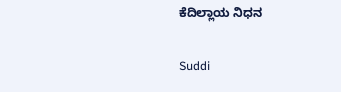ಕೆದಿಲ್ಲಾಯ ನಿಧನ

Suddi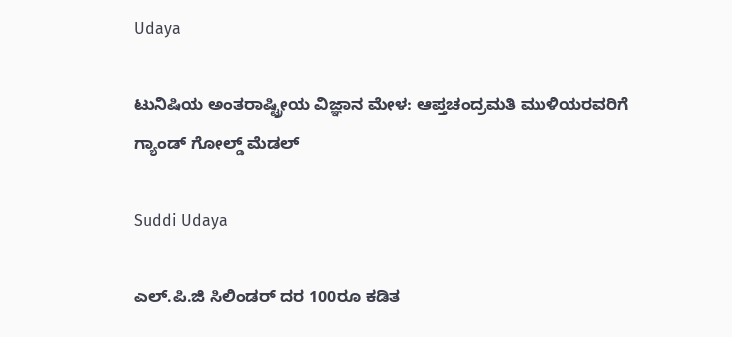Udaya

ಟುನಿಷಿಯ ಅಂತರಾಷ್ಟ್ರೀಯ ವಿಜ್ಞಾನ ಮೇಳ: ಆಪ್ತಚಂದ್ರಮತಿ ಮುಳಿಯರವರಿಗೆ ಗ್ಯಾಂಡ್ ಗೋಲ್ಡ್ ಮೆಡಲ್

Suddi Udaya

ಎಲ್‌.ಪಿ.ಜಿ ಸಿಲಿಂಡರ್‌ ದರ 100ರೂ ಕಡಿತ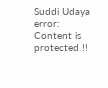Suddi Udaya
error: Content is protected !!